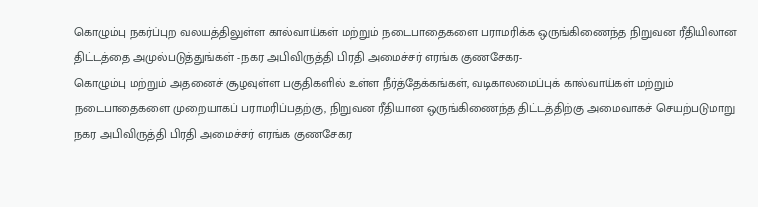கொழும்பு நகர்ப்புற வலயத்திலுள்ள கால்வாய்கள் மற்றும் நடைபாதைகளை பராமரிக்க ஒருங்கிணைந்த நிறுவன ரீதியிலான திட்டத்தை அமுல்படுத்துங்கள் -நகர அபிவிருத்தி பிரதி அமைச்சர் எரங்க குணசேகர-
கொழும்பு மற்றும் அதனைச் சூழவுள்ள பகுதிகளில் உள்ள நீர்த்தேக்கங்கள், வடிகாலமைப்புக் கால்வாய்கள் மற்றும் நடைபாதைகளை முறையாகப் பராமரிப்பதற்கு, நிறுவன ரீதியான ஒருங்கிணைந்த திட்டத்திற்கு அமைவாகச் செயற்படுமாறு நகர அபிவிருத்தி பிரதி அமைச்சர் எரங்க குணசேகர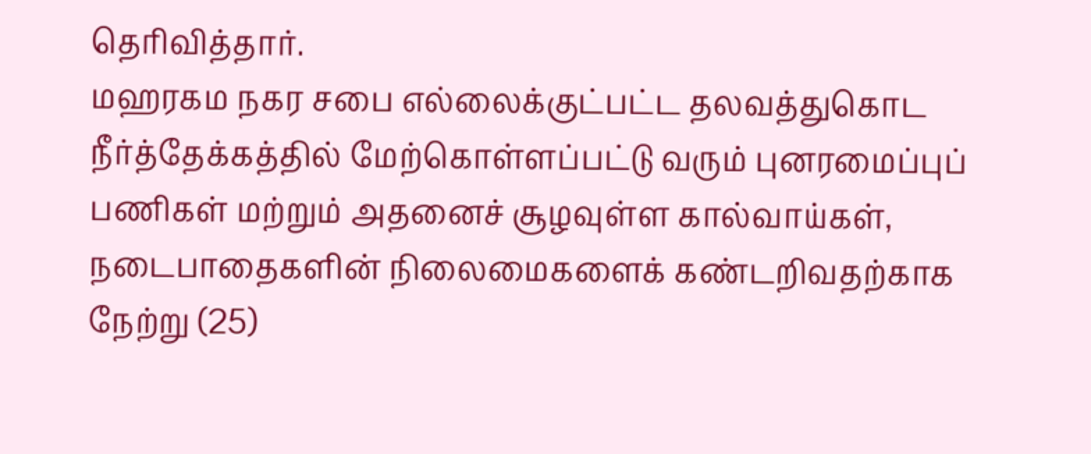தெரிவித்தார்.
மஹரகம நகர சபை எல்லைக்குட்பட்ட தலவத்துகொட நீர்த்தேக்கத்தில் மேற்கொள்ளப்பட்டு வரும் புனரமைப்புப் பணிகள் மற்றும் அதனைச் சூழவுள்ள கால்வாய்கள், நடைபாதைகளின் நிலைமைகளைக் கண்டறிவதற்காக நேற்று (25)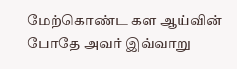மேற்கொண்ட கள ஆய்வின் போதே அவர் இவ்வாறு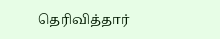தெரிவித்தார்